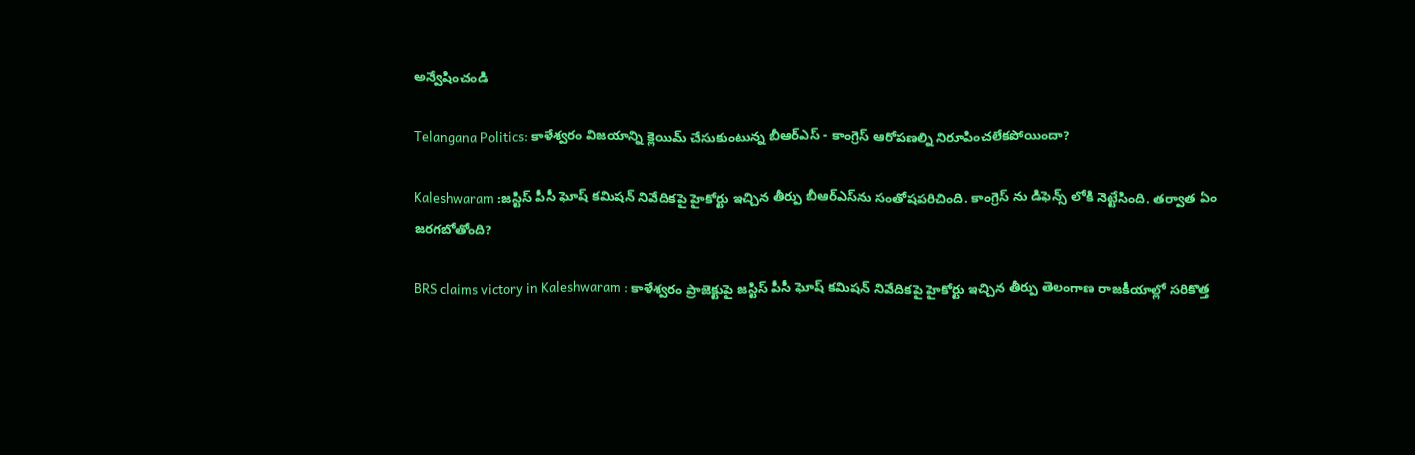అన్వేషించండి

Telangana Politics: కాళేశ్వరం విజయాన్ని క్లెయిమ్ చేసుకుంటున్న బీఆర్ఎస్ - కాంగ్రెస్ ఆరోపణల్ని నిరూపించలేకపోయిందా?

Kaleshwaram :జస్టిస్ పీసీ ఘోష్ కమిషన్ నివేదికపై హైకోర్టు ఇచ్చిన తీర్పు బీఆర్ఎస్‌ను సంతోషపరిచింది. కాంగ్రెస్ ను డిఫెన్స్‌ లోకి నెట్టేసింది. తర్వాత ఏం జరగబోతోంది?

BRS claims victory in Kaleshwaram : కాళేశ్వరం ప్రాజెక్టుపై జస్టిస్ పీసీ ఘోష్ కమిషన్ నివేదికపై హైకోర్టు ఇచ్చిన తీర్పు తెలంగాణ రాజకీయాల్లో సరికొత్త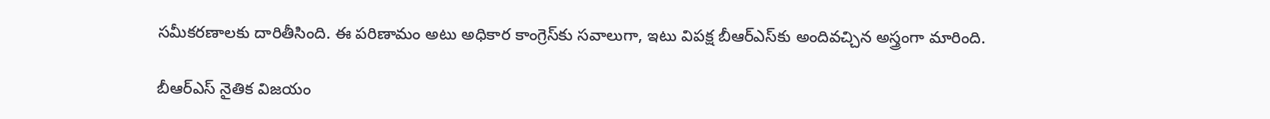సమీకరణాలకు దారితీసింది. ఈ పరిణామం అటు అధికార కాంగ్రెస్‌కు సవాలుగా, ఇటు విపక్ష బీఆర్ఎస్‌కు అందివచ్చిన అస్త్రంగా మారింది.

బీఆర్ఎస్ నైతిక విజయం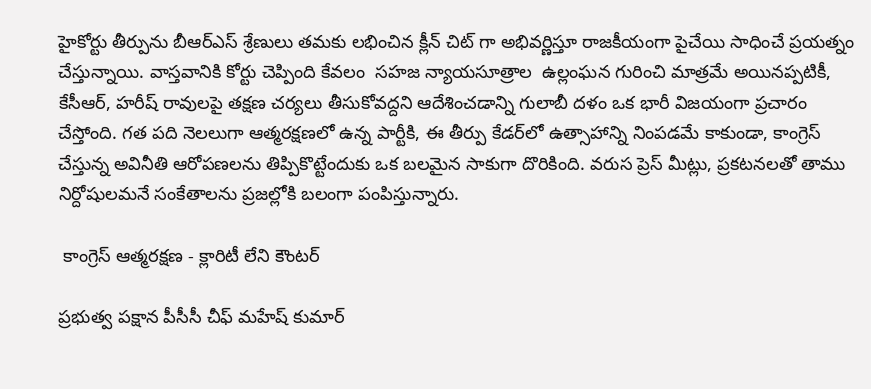హైకోర్టు తీర్పును బీఆర్ఎస్ శ్రేణులు తమకు లభించిన క్లీన్ చిట్ గా అభివర్ణిస్తూ రాజకీయంగా పైచేయి సాధించే ప్రయత్నం చేస్తున్నాయి. వాస్తవానికి కోర్టు చెప్పింది కేవలం  సహజ న్యాయసూత్రాల  ఉల్లంఘన గురించి మాత్రమే అయినప్పటికీ, కేసీఆర్, హరీష్ రావులపై తక్షణ చర్యలు తీసుకోవద్దని ఆదేశించడాన్ని గులాబీ దళం ఒక భారీ విజయంగా ప్రచారం చేస్తోంది. గత పది నెలలుగా ఆత్మరక్షణలో ఉన్న పార్టీకి, ఈ తీర్పు కేడర్‌లో ఉత్సాహాన్ని నింపడమే కాకుండా, కాంగ్రెస్ చేస్తున్న అవినీతి ఆరోపణలను తిప్పికొట్టేందుకు ఒక బలమైన సాకుగా దొరికింది. వరుస ప్రెస్ మీట్లు, ప్రకటనలతో తాము నిర్దోషులమనే సంకేతాలను ప్రజల్లోకి బలంగా పంపిస్తున్నారు.

 కాంగ్రెస్ ఆత్మరక్షణ - క్లారిటీ లేని కౌంటర్

ప్రభుత్వ పక్షాన పీసీసీ చీఫ్ మహేష్ కుమార్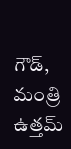గౌడ్, మంత్రి ఉత్తమ్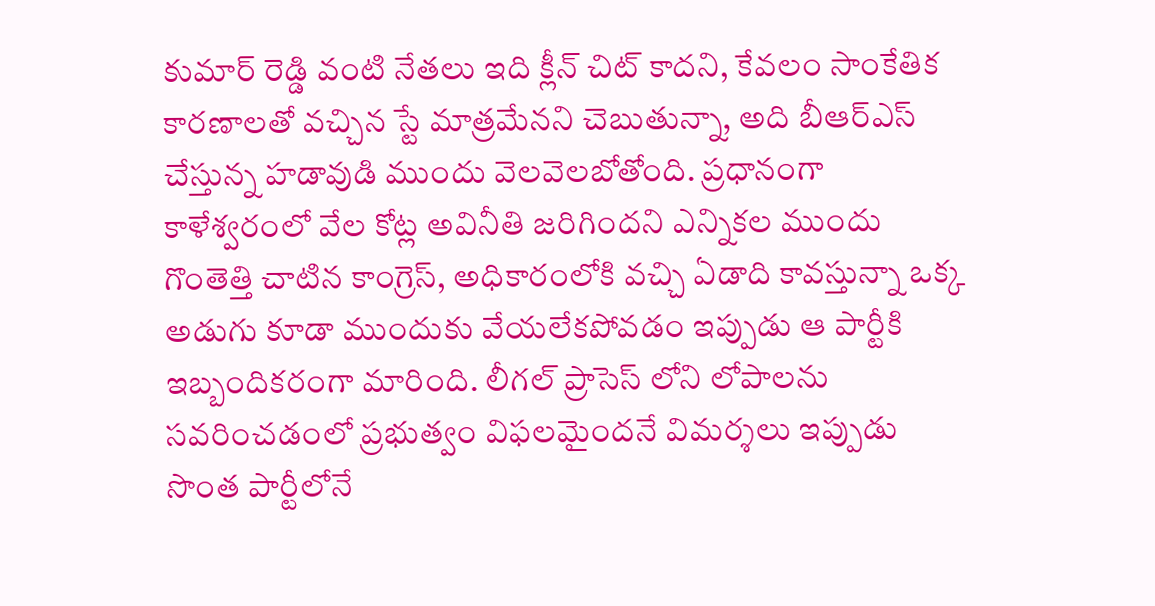కుమార్ రెడ్డి వంటి నేతలు ఇది క్లీన్ చిట్ కాదని, కేవలం సాంకేతిక కారణాలతో వచ్చిన స్టే మాత్రమేనని చెబుతున్నా, అది బీఆర్ఎస్ చేస్తున్న హడావుడి ముందు వెలవెలబోతోంది. ప్రధానంగా కాళేశ్వరంలో వేల కోట్ల అవినీతి జరిగిందని ఎన్నికల ముందు గొంతెత్తి చాటిన కాంగ్రెస్, అధికారంలోకి వచ్చి ఏడాది కావస్తున్నా ఒక్క అడుగు కూడా ముందుకు వేయలేకపోవడం ఇప్పుడు ఆ పార్టీకి ఇబ్బందికరంగా మారింది. లీగల్ ప్రాసెస్ లోని లోపాలను సవరించడంలో ప్రభుత్వం విఫలమైందనే విమర్శలు ఇప్పుడు సొంత పార్టీలోనే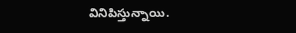వినిపిస్తున్నాయి.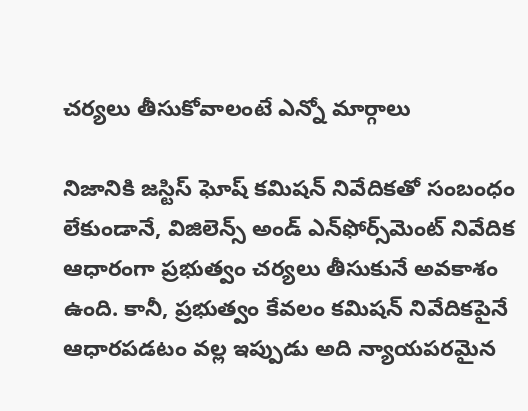చర్యలు తీసుకోవాలంటే ఎన్నో మార్గాలు

నిజానికి జస్టిస్ ఘోష్ కమిషన్ నివేదికతో సంబంధం లేకుండానే, విజిలెన్స్ అండ్ ఎన్‌ఫోర్స్‌మెంట్ నివేదిక ఆధారంగా ప్రభుత్వం చర్యలు తీసుకునే అవకాశం ఉంది. కానీ, ప్రభుత్వం కేవలం కమిషన్ నివేదికపైనే ఆధారపడటం వల్ల ఇప్పుడు అది న్యాయపరమైన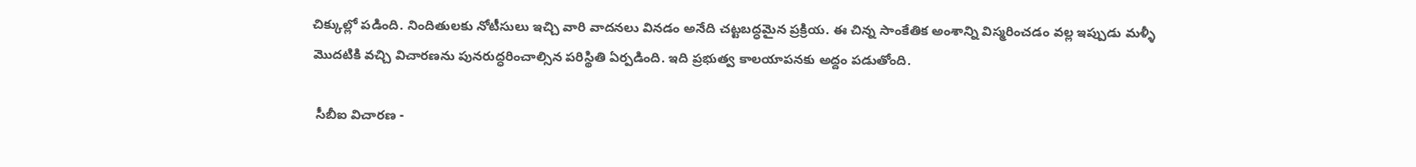చిక్కుల్లో పడింది. నిందితులకు నోటీసులు ఇచ్చి వారి వాదనలు వినడం అనేది చట్టబద్ధమైన ప్రక్రియ. ఈ చిన్న సాంకేతిక అంశాన్ని విస్మరించడం వల్ల ఇప్పుడు మళ్ళీ మొదటికి వచ్చి విచారణను పునరుద్ధరించాల్సిన పరిస్థితి ఏర్పడింది. ఇది ప్రభుత్వ కాలయాపనకు అద్దం పడుతోంది.

 సీబీఐ విచారణ -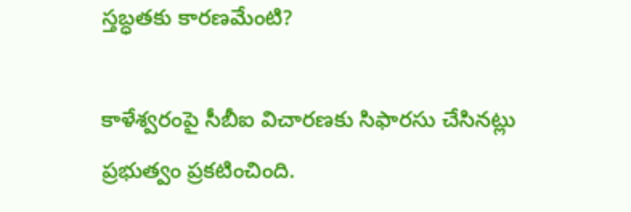స్తబ్ధతకు కారణమేంటి?

కాళేశ్వరంపై సీబీఐ విచారణకు సిఫారసు చేసినట్లు ప్రభుత్వం ప్రకటించింది.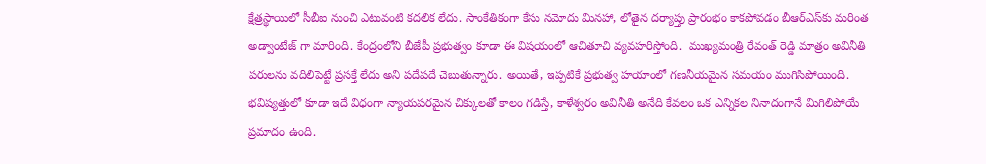క్షేత్రస్థాయిలో సీబీఐ నుంచి ఎటువంటి కదలిక లేదు. సాంకేతికంగా కేసు నమోదు మినహా, లోతైన దర్యాప్తు ప్రారంభం కాకపోవడం బీఆర్ఎస్‌కు మరింత అడ్వాంటేజ్ గా మారింది. కేంద్రంలోని బీజేపీ ప్రభుత్వం కూడా ఈ విషయంలో ఆచితూచి వ్యవహరిస్తోంది.  ముఖ్యమంత్రి రేవంత్ రెడ్డి మాత్రం అవినీతి పరులను వదిలిపెట్టే ప్రసక్తే లేదు అని పదేపదే చెబుతున్నారు. అయితే, ఇప్పటికే ప్రభుత్వ హయాంలో గణనీయమైన సమయం ముగిసిపోయింది. భవిష్యత్తులో కూడా ఇదే విధంగా న్యాయపరమైన చిక్కులతో కాలం గడిస్తే, కాళేశ్వరం అవినీతి అనేది కేవలం ఒక ఎన్నికల నినాదంగానే మిగిలిపోయే ప్రమాదం ఉంది.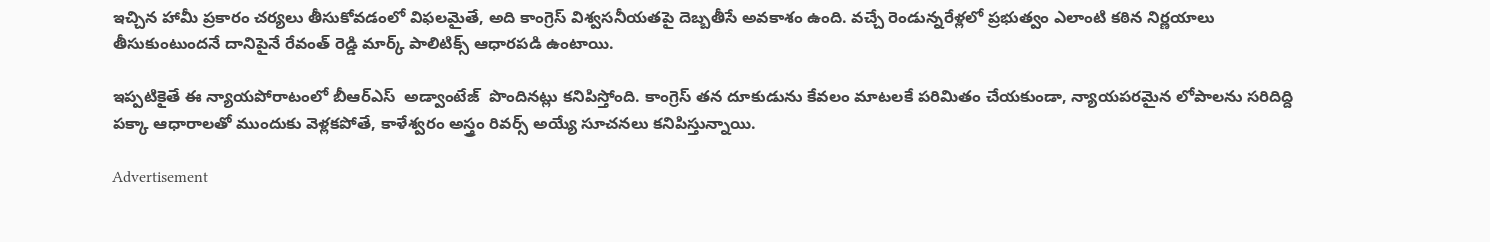ఇచ్చిన హామీ ప్రకారం చర్యలు తీసుకోవడంలో విఫలమైతే, అది కాంగ్రెస్ విశ్వసనీయతపై దెబ్బతీసే అవకాశం ఉంది. వచ్చే రెండున్నరేళ్లలో ప్రభుత్వం ఎలాంటి కఠిన నిర్ణయాలు తీసుకుంటుందనే దానిపైనే రేవంత్ రెడ్డి మార్క్ పాలిటిక్స్ ఆధారపడి ఉంటాయి.

ఇప్పటికైతే ఈ న్యాయపోరాటంలో బీఆర్ఎస్  అడ్వాంటేజ్  పొందినట్లు కనిపిస్తోంది. కాంగ్రెస్ తన దూకుడును కేవలం మాటలకే పరిమితం చేయకుండా, న్యాయపరమైన లోపాలను సరిదిద్ది పక్కా ఆధారాలతో ముందుకు వెళ్లకపోతే, కాళేశ్వరం అస్త్రం రివర్స్ అయ్యే సూచనలు కనిపిస్తున్నాయి.

Advertisement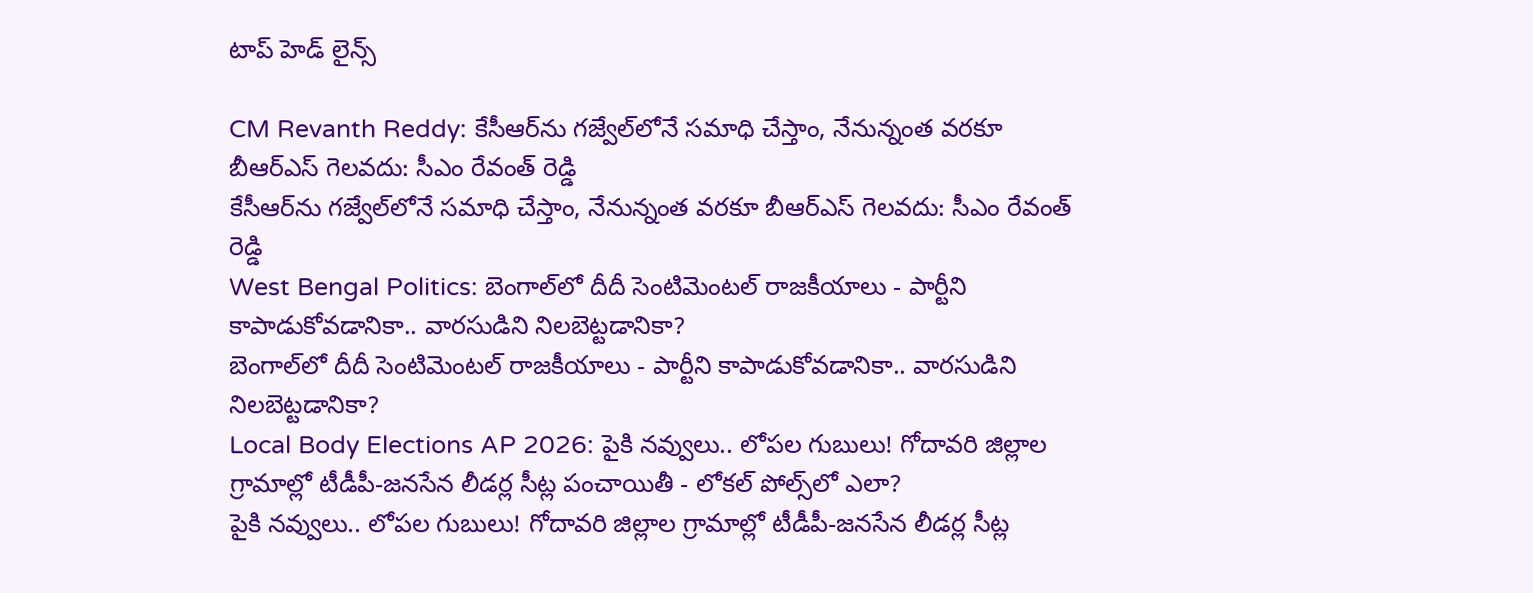టాప్ హెడ్ లైన్స్

CM Revanth Reddy: కేసీఆర్‌ను గజ్వేల్‌లోనే సమాధి చేస్తాం, నేనున్నంత వరకూ బీఆర్ఎస్ గెలవదు: సీఎం రేవంత్ రెడ్డి
కేసీఆర్‌ను గజ్వేల్‌లోనే సమాధి చేస్తాం, నేనున్నంత వరకూ బీఆర్ఎస్ గెలవదు: సీఎం రేవంత్ రెడ్డి
West Bengal Politics: బెంగాల్‌లో దీదీ సెంటిమెంటల్ రాజకీయాలు - పార్టీని కాపాడుకోవడానికా.. వారసుడిని నిలబెట్టడానికా?
బెంగాల్‌లో దీదీ సెంటిమెంటల్ రాజకీయాలు - పార్టీని కాపాడుకోవడానికా.. వారసుడిని నిలబెట్టడానికా?
Local Body Elections AP 2026: పైకి నవ్వులు.. లోపల గుబులు! గోదావరి జిల్లాల గ్రామాల్లో టీడీపీ-జనసేన లీడర్ల సీట్ల పంచాయితీ - లోకల్ పోల్స్‌లో ఎలా?
పైకి నవ్వులు.. లోపల గుబులు! గోదావరి జిల్లాల గ్రామాల్లో టీడీపీ-జనసేన లీడర్ల సీట్ల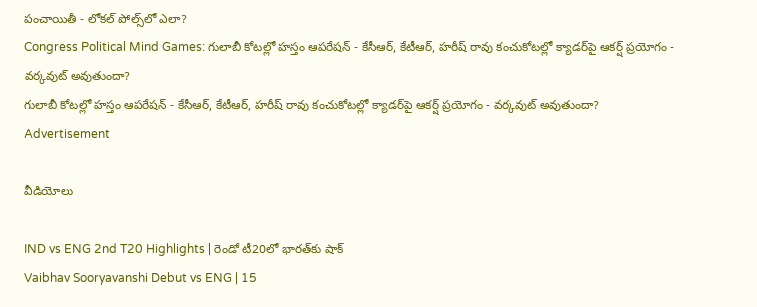పంచాయితీ - లోకల్ పోల్స్‌లో ఎలా?
Congress Political Mind Games: గులాబీ కోటల్లో హస్తం ఆపరేషన్ - కేసీఆర్, కేటీఆర్, హరీష్ రావు కంచుకోటల్లో క్యాడర్‌పై ఆకర్ష్ ప్రయోగం - వర్కవుట్ అవుతుందా?
గులాబీ కోటల్లో హస్తం ఆపరేషన్ - కేసీఆర్, కేటీఆర్, హరీష్ రావు కంచుకోటల్లో క్యాడర్‌పై ఆకర్ష్ ప్రయోగం - వర్కవుట్ అవుతుందా?
Advertisement

వీడియోలు

IND vs ENG 2nd T20 Highlights | రెండో టీ20లో భారత్‌కు షాక్
Vaibhav Sooryavanshi Debut vs ENG | 15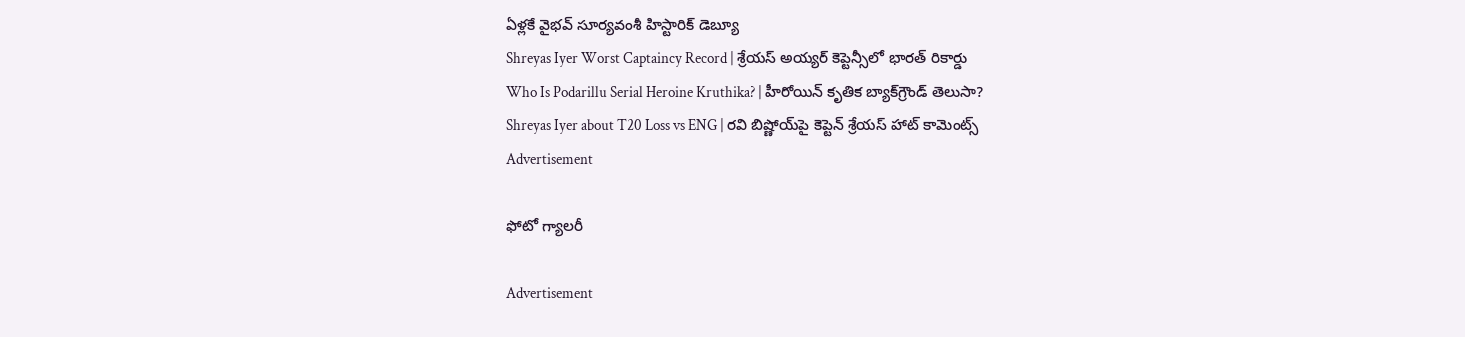ఏళ్లకే వైభవ్ సూర్యవంశీ హిస్టారిక్ డెబ్యూ
Shreyas Iyer Worst Captaincy Record | శ్రేయస్ అయ్యర్ కెప్టెన్సీలో భారత్ రికార్డు
Who Is Podarillu Serial Heroine Kruthika? | హీరోయిన్ కృతిక బ్యాక్‌గ్రౌండ్ తెలుసా?
Shreyas Iyer about T20 Loss vs ENG | రవి బిష్ణోయ్‌పై కెప్టెన్ శ్రేయస్ హాట్ కామెంట్స్
Advertisement

ఫోటో గ్యాలరీ

Advertisement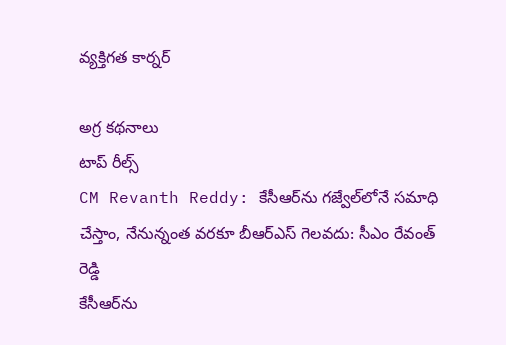వ్యక్తిగత కార్నర్

అగ్ర కథనాలు
టాప్ రీల్స్
CM Revanth Reddy: కేసీఆర్‌ను గజ్వేల్‌లోనే సమాధి చేస్తాం, నేనున్నంత వరకూ బీఆర్ఎస్ గెలవదు: సీఎం రేవంత్ రెడ్డి
కేసీఆర్‌ను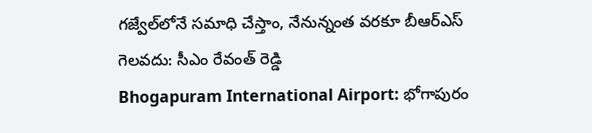గజ్వేల్‌లోనే సమాధి చేస్తాం, నేనున్నంత వరకూ బీఆర్ఎస్ గెలవదు: సీఎం రేవంత్ రెడ్డి
Bhogapuram International Airport: భోగాపురం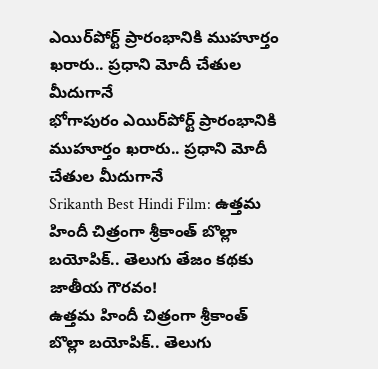ఎయిర్‌పోర్ట్ ప్రారంభానికి ముహూర్తం ఖరారు.. ప్రధాని మోదీ చేతుల మీదుగానే
భోగాపురం ఎయిర్‌పోర్ట్ ప్రారంభానికి ముహూర్తం ఖరారు.. ప్రధాని మోదీ చేతుల మీదుగానే
Srikanth Best Hindi Film: ఉత్తమ హిందీ చిత్రంగా శ్రీకాంత్ బొల్లా బయోపిక్.. తెలుగు తేజం కథకు జాతీయ గౌరవం!
ఉత్తమ హిందీ చిత్రంగా శ్రీకాంత్ బొల్లా బయోపిక్.. తెలుగు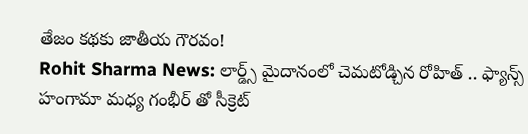తేజం కథకు జాతీయ గౌరవం!
Rohit Sharma News: లార్డ్స్ మైదానంలో చెమ‌టోడ్చిన‌ రోహిత్ .. ఫ్యాన్స్ హంగామా మధ్య గంభీర్ తో సీక్రెట్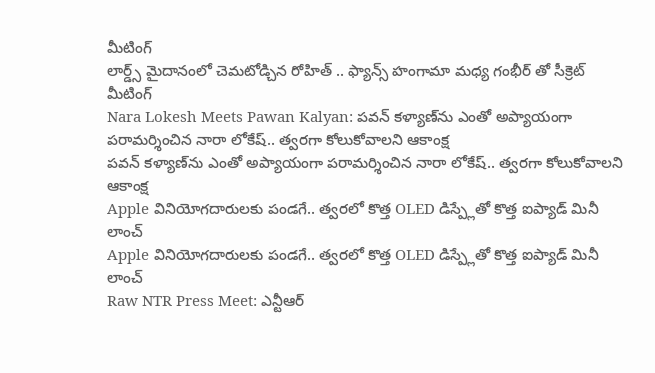మీటింగ్
లార్డ్స్ మైదానంలో చెమ‌టోడ్చిన‌ రోహిత్ .. ఫ్యాన్స్ హంగామా మధ్య గంభీర్ తో సీక్రెట్ మీటింగ్
Nara Lokesh Meets Pawan Kalyan: పవన్ కళ్యాణ్‌ను ఎంతో అప్యాయంగా పరామర్శించిన నారా లోకేష్.. త్వరగా కోలుకోవాలని ఆకాంక్ష
పవన్ కళ్యాణ్‌ను ఎంతో అప్యాయంగా పరామర్శించిన నారా లోకేష్.. త్వరగా కోలుకోవాలని ఆకాంక్ష
Apple వినియోగదారులకు పండగే.. త్వరలో కొత్త OLED డిస్ప్లేతో కొత్త ఐప్యాడ్ మినీ లాంచ్
Apple వినియోగదారులకు పండగే.. త్వరలో కొత్త OLED డిస్ప్లేతో కొత్త ఐప్యాడ్ మినీ లాంచ్
Raw NTR Press Meet: ఎన్టీఆర్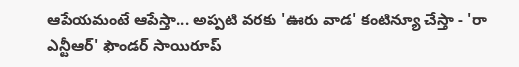ఆపేయమంటే ఆపేస్తా... అప్పటి వరకు 'ఊరు వాడ' కంటిన్యూ చేస్తా - 'రా ఎన్టీఆర్' ఫౌండర్ సాయిరూప్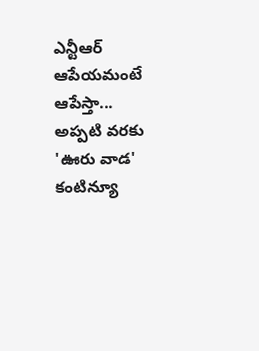ఎన్టీఆర్ ఆపేయమంటే ఆపేస్తా... అప్పటి వరకు 'ఊరు వాడ' కంటిన్యూ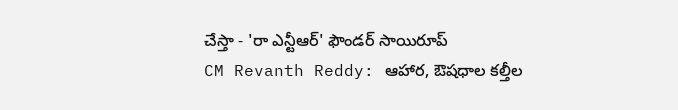చేస్తా - 'రా ఎన్టీఆర్' ఫౌండర్ సాయిరూప్
CM Revanth Reddy: ఆహార, ఔషధాల కల్తీల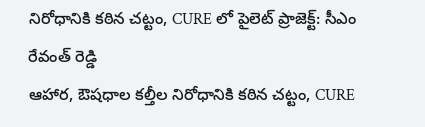నిరోధానికి కఠిన చట్టం, CURE లో పైలెట్ ప్రాజెక్ట్: సీఎం రేవంత్ రెడ్డి
ఆహార, ఔషధాల కల్తీల నిరోధానికి కఠిన చట్టం, CURE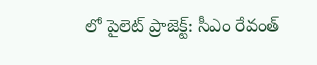లో పైలెట్ ప్రాజెక్ట్: సీఎం రేవంత్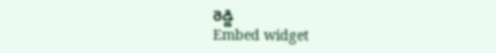రెడ్డి
Embed widget